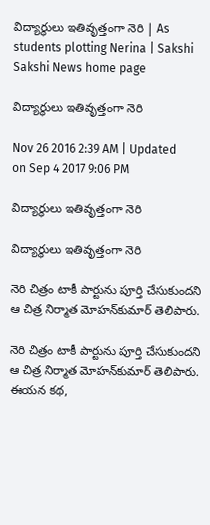విద్యార్థులు ఇతివృత్తంగా నెరి | As students plotting Nerina | Sakshi
Sakshi News home page

విద్యార్థులు ఇతివృత్తంగా నెరి

Nov 26 2016 2:39 AM | Updated on Sep 4 2017 9:06 PM

విద్యార్థులు ఇతివృత్తంగా నెరి

విద్యార్థులు ఇతివృత్తంగా నెరి

నెరి చిత్రం టాకీ పార్టును పూర్తి చేసుకుందని ఆ చిత్ర నిర్మాత మోహన్‌కుమార్ తెలిపారు.

నెరి చిత్రం టాకీ పార్టును పూర్తి చేసుకుందని ఆ చిత్ర నిర్మాత మోహన్‌కుమార్ తెలిపారు. ఈయన కథ,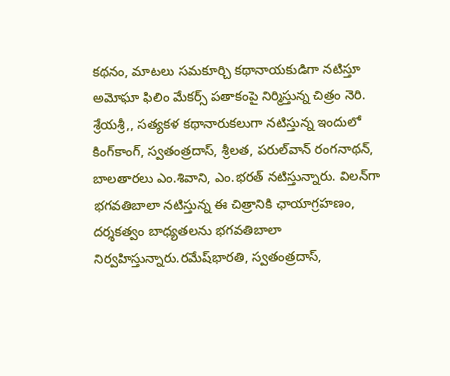కథనం, మాటలు సమకూర్చి కథానాయకుడిగా నటిస్తూ అమోఘా ఫిలిం మేకర్స్ పతాకంపై నిర్మిస్తున్న చిత్రం నెరి. శ్రేయశ్రీ,, సత్యకళ కథానారుకలుగా నటిస్తున్న ఇందులో కింగ్‌కాంగ్, స్వతంత్రదాస్, శ్రీలత, పరుల్‌వాన్ రంగనాథన్, బాలతారలు ఎం.శివాని, ఎం.భరత్ నటిస్తున్నారు. విలన్‌గా భగవతిబాలా నటిస్తున్న ఈ చిత్రానికి ఛాయాగ్రహణం, దర్శకత్వం బాధ్యతలను భగవతిబాలా నిర్వహిస్తున్నారు.రమేష్‌భారతి, స్వతంత్రదాస్,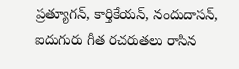ప్రత్యూగన్, కార్తికేయన్, నందుదాసన్, ఐదుగురు గీత రచరుతలు రాసిన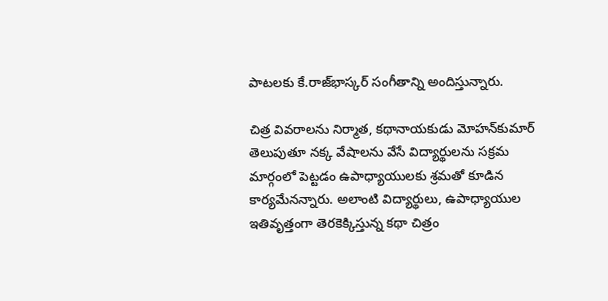పాటలకు కే.రాజ్‌భాస్కర్ సంగీతాన్ని అందిస్తున్నారు.

చిత్ర వివరాలను నిర్మాత, కథానాయకుడు మోహన్‌కుమార్ తెలుపుతూ నక్క వేషాలను వేసే విద్యార్థులను సక్రమ మార్గంలో పెట్టడం ఉపాధ్యాయులకు శ్రమతో కూడిన కార్యమేనన్నారు. అలాంటి విద్యార్థులు, ఉపాధ్యాయుల ఇతివృత్తంగా తెరకెక్కిస్తున్న కథా చిత్రం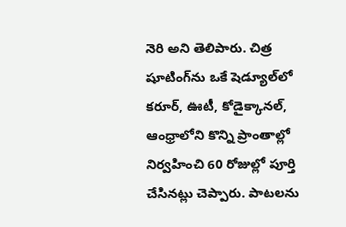నెరి అని తెలిపారు. చిత్ర షూటింగ్‌ను ఒకే షెడ్యూల్‌లో కరూర్, ఊటీ, కోడైక్కానల్, ఆంధ్రాలోని కొన్ని ప్రాంతాల్లో నిర్వహించి 60 రోజుల్లో పూర్తి చేసినట్లు చెప్పారు. పాటలను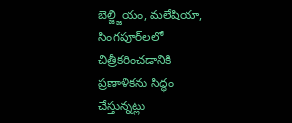బెల్జ్జియం, మలేషియా, సింగపూర్‌లలో చిత్రీకరించడానికి ప్రణాళికను సిద్ధం చేస్తున్నట్లు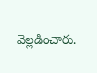వెల్లడించారు.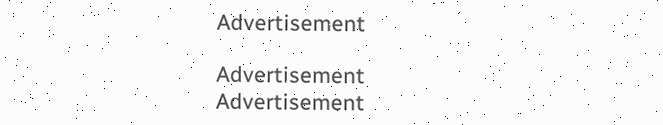Advertisement

Advertisement
Advertisement